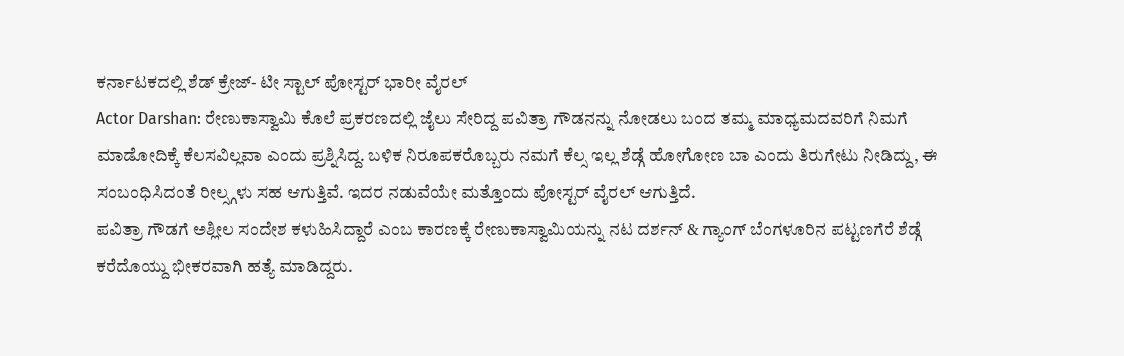ಕರ್ನಾಟಕದಲ್ಲಿ ಶೆಡ್ ಕ್ರೇಜ್- ಟೀ ಸ್ಟಾಲ್ ಪೋಸ್ಟರ್ ಭಾರೀ ವೈರಲ್
Actor Darshan: ರೇಣುಕಾಸ್ವಾಮಿ ಕೊಲೆ ಪ್ರಕರಣದಲ್ಲಿ ಜೈಲು ಸೇರಿದ್ದ ಪವಿತ್ರಾ ಗೌಡನನ್ನು ನೋಡಲು ಬಂದ ತಮ್ಮ ಮಾಧ್ಯಮದವರಿಗೆ ನಿಮಗೆ ಮಾಡೋದಿಕ್ಕೆ ಕೆಲಸವಿಲ್ಲವಾ ಎಂದು ಪ್ರಶ್ನಿಸಿದ್ದ. ಬಳಿಕ ನಿರೂಪಕರೊಬ್ಬರು ನಮಗೆ ಕೆಲ್ಸ ಇಲ್ಲ ಶೆಡ್ಗೆ ಹೋಗೋಣ ಬಾ ಎಂದು ತಿರುಗೇಟು ನೀಡಿದ್ದು, ಈ ಸಂಬಂಧಿಸಿದಂತೆ ರೀಲ್ಸ್ಗಳು ಸಹ ಆಗುತ್ತಿವೆ. ಇದರ ನಡುವೆಯೇ ಮತ್ತೊಂದು ಪೋಸ್ಟರ್ ವೈರಲ್ ಆಗುತ್ತಿದೆ.
ಪವಿತ್ರಾ ಗೌಡಗೆ ಅಶ್ಲೀಲ ಸಂದೇಶ ಕಳುಹಿಸಿದ್ದಾರೆ ಎಂಬ ಕಾರಣಕ್ಕೆ ರೇಣುಕಾಸ್ವಾಮಿಯನ್ನು ನಟ ದರ್ಶನ್ & ಗ್ಯಾಂಗ್ ಬೆಂಗಳೂರಿನ ಪಟ್ಟಣಗೆರೆ ಶೆಡ್ಗೆ ಕರೆದೊಯ್ದು ಭೀಕರವಾಗಿ ಹತ್ಯೆ ಮಾಡಿದ್ದರು.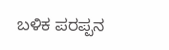ಬಳಿಕ ಪರಪ್ಪನ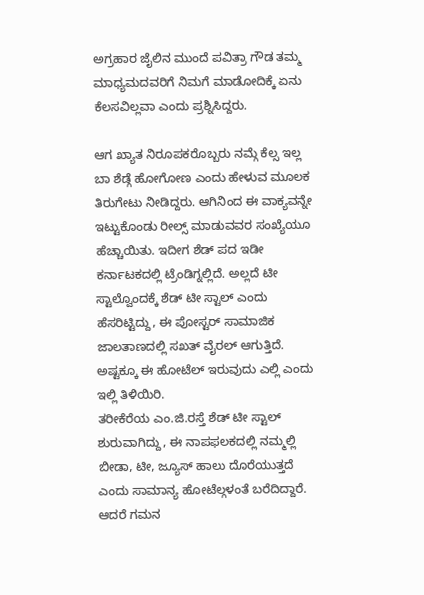ಅಗ್ರಹಾರ ಜೈಲಿನ ಮುಂದೆ ಪವಿತ್ರಾ ಗೌಡ ತಮ್ಮ ಮಾಧ್ಯಮದವರಿಗೆ ನಿಮಗೆ ಮಾಡೋದಿಕ್ಕೆ ಏನು ಕೆಲಸವಿಲ್ಲವಾ ಎಂದು ಪ್ರಶ್ನಿಸಿದ್ದರು.

ಆಗ ಖ್ಯಾತ ನಿರೂಪಕರೊಬ್ಬರು ನಮ್ಗೆ ಕೆಲ್ಸ ಇಲ್ಲ ಬಾ ಶೆಡ್ಗೆ ಹೋಗೋಣ ಎಂದು ಹೇಳುವ ಮೂಲಕ ತಿರುಗೇಟು ನೀಡಿದ್ದರು. ಆಗಿನಿಂದ ಈ ವಾಕ್ಯವನ್ನೇ ಇಟ್ಟುಕೊಂಡು ರೀಲ್ಸ್ ಮಾಡುವವರ ಸಂಖ್ಯೆಯೂ ಹೆಚ್ಚಾಯಿತು. ಇದೀಗ ಶೆಡ್ ಪದ ಇಡೀ ಕರ್ನಾಟಕದಲ್ಲಿ ಟ್ರೆಂಡಿಗ್ನಲ್ಲಿದೆ. ಅಲ್ಲದೆ ಟೀ ಸ್ಟಾಲ್ವೊಂದಕ್ಕೆ ಶೆಡ್ ಟೀ ಸ್ಟಾಲ್ ಎಂದು ಹೆಸರಿಟ್ಟಿದ್ದು, ಈ ಪೋಸ್ಟರ್ ಸಾಮಾಜಿಕ ಜಾಲತಾಣದಲ್ಲಿ ಸಖತ್ ವೈರಲ್ ಆಗುತ್ತಿದೆ. ಅಷ್ಟಕ್ಕೂ ಈ ಹೋಟೆಲ್ ಇರುವುದು ಎಲ್ಲಿ ಎಂದು ಇಲ್ಲಿ ತಿಳಿಯಿರಿ.
ತರೀಕೆರೆಯ ಎಂ.ಜಿ.ರಸ್ತೆ ಶೆಡ್ ಟೀ ಸ್ಟಾಲ್ ಶುರುವಾಗಿದ್ದು, ಈ ನಾಪಫಲಕದಲ್ಲಿ ನಮ್ಮಲ್ಲಿ ಬೀಡಾ, ಟೀ, ಜ್ಯೂಸ್ ಹಾಲು ದೊರೆಯುತ್ತದೆ ಎಂದು ಸಾಮಾನ್ಯ ಹೋಟೆಲ್ಗಳಂತೆ ಬರೆದಿದ್ದಾರೆ. ಆದರೆ ಗಮನ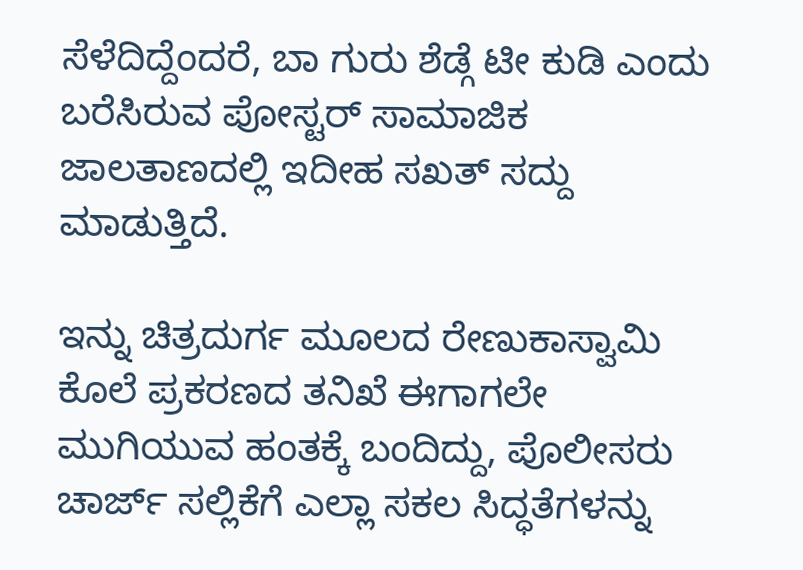ಸೆಳೆದಿದ್ದೆಂದರೆ, ಬಾ ಗುರು ಶೆಡ್ಗೆ ಟೀ ಕುಡಿ ಎಂದು ಬರೆಸಿರುವ ಪೋಸ್ಟರ್ ಸಾಮಾಜಿಕ ಜಾಲತಾಣದಲ್ಲಿ ಇದೀಹ ಸಖತ್ ಸದ್ದು ಮಾಡುತ್ತಿದೆ.

ಇನ್ನು ಚಿತ್ರದುರ್ಗ ಮೂಲದ ರೇಣುಕಾಸ್ವಾಮಿ ಕೊಲೆ ಪ್ರಕರಣದ ತನಿಖೆ ಈಗಾಗಲೇ ಮುಗಿಯುವ ಹಂತಕ್ಕೆ ಬಂದಿದ್ದು, ಪೊಲೀಸರು ಚಾರ್ಜ್ ಸಲ್ಲಿಕೆಗೆ ಎಲ್ಲಾ ಸಕಲ ಸಿದ್ಧತೆಗಳನ್ನು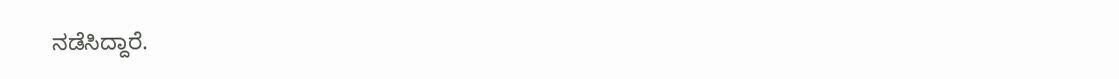ನಡೆಸಿದ್ದಾರೆ.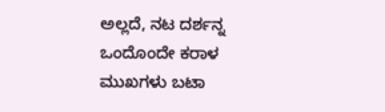ಅಲ್ಲದೆ, ನಟ ದರ್ಶನ್ನ ಒಂದೊಂದೇ ಕರಾಳ ಮುಖಗಳು ಬಟಾ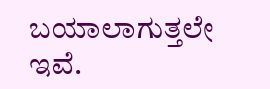ಬಯಾಲಾಗುತ್ತಲೇ ಇವೆ.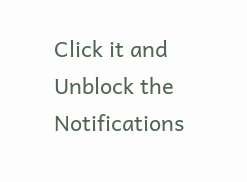Click it and Unblock the Notifications